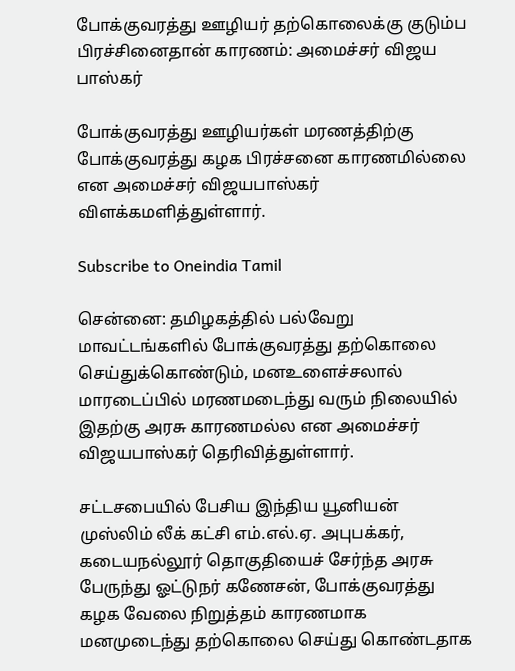போக்குவரத்து ஊழியர் தற்கொலைக்கு குடும்ப பிரச்சினைதான் காரணம்: அமைச்சர் விஜய பாஸ்கர்

போக்குவரத்து ஊழியர்கள் மரணத்திற்கு போக்குவரத்து கழக பிரச்சனை காரணமில்லை என அமைச்சர் விஜயபாஸ்கர் விளக்கமளித்துள்ளார்.

Subscribe to Oneindia Tamil

சென்னை: தமிழகத்தில் பல்வேறு மாவட்டங்களில் போக்குவரத்து தற்கொலை செய்துக்கொண்டும், மனஉளைச்சலால் மாரடைப்பில் மரணமடைந்து வரும் நிலையில் இதற்கு அரசு காரணமல்ல என அமைச்சர் விஜயபாஸ்கர் தெரிவித்துள்ளார்.

சட்டசபையில் பேசிய இந்திய யூனியன் முஸ்லிம் லீக் கட்சி எம்.எல்.ஏ. அபுபக்கர், கடையநல்லூர் தொகுதியைச் சேர்ந்த அரசு பேருந்து ஓட்டுநர் கணேசன், போக்குவரத்து கழக வேலை நிறுத்தம் காரணமாக மனமுடைந்து தற்கொலை செய்து கொண்டதாக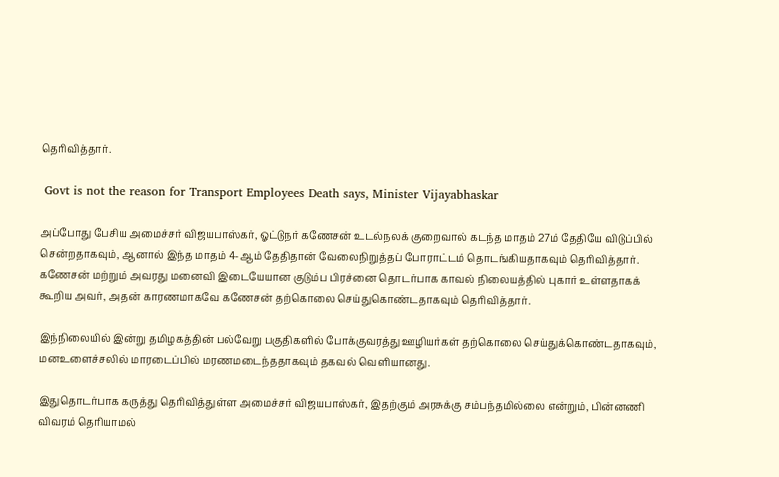தெரிவித்தார்.

 Govt is not the reason for Transport Employees Death says, Minister Vijayabhaskar

அப்போது பேசிய அமைச்சர் விஜயபாஸ்கர், ஓட்டுநர் கணேசன் உடல்நலக் குறைவால் கடந்த மாதம் 27ம் தேதியே விடுப்பில் சென்றதாகவும், ஆனால் இந்த மாதம் 4-ஆம் தேதிதான் வேலைநிறுத்தப் போராட்டம் தொடங்கியதாகவும் தெரிவித்தார். கணேசன் மற்றும் அவரது மனைவி இடையேயான குடும்ப பிரச்னை தொடர்பாக காவல் நிலையத்தில் புகார் உள்ளதாகக் கூறிய அவர், அதன் காரணமாகவே கணேசன் தற்கொலை செய்துகொண்டதாகவும் தெரிவித்தார்.

இந்நிலையில் இன்று தமிழகத்தின் பல்வேறு பகுதிகளில் போக்குவரத்து ஊழியர்கள் தற்கொலை செய்துக்கொண்டதாகவும், மனஉளைச்சலில் மாரடைப்பில் மரணமடைந்ததாகவும் தகவல் வெளியானது.

இதுதொடர்பாக கருத்து தெரிவித்துள்ள அமைச்சர் விஜயபாஸ்கர், இதற்கும் அரசுக்கு சம்பந்தமில்லை என்றும், பின்னணி விவரம் தெரியாமல்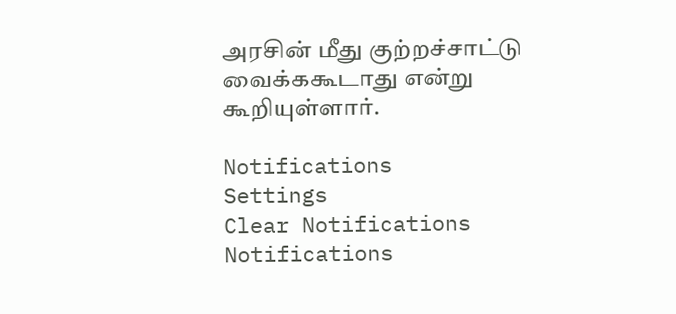அரசின் மீது குற்றச்சாட்டு வைக்ககூடாது என்று கூறியுள்ளார்.

Notifications
Settings
Clear Notifications
Notifications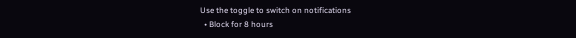Use the toggle to switch on notifications
  • Block for 8 hours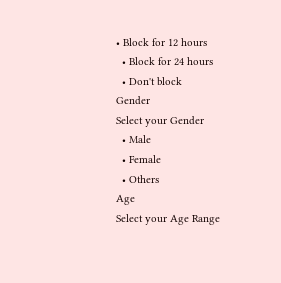• Block for 12 hours
  • Block for 24 hours
  • Don't block
Gender
Select your Gender
  • Male
  • Female
  • Others
Age
Select your Age Range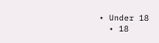• Under 18
  • 18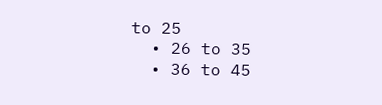to 25
  • 26 to 35
  • 36 to 45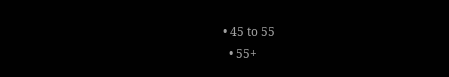• 45 to 55
  • 55+